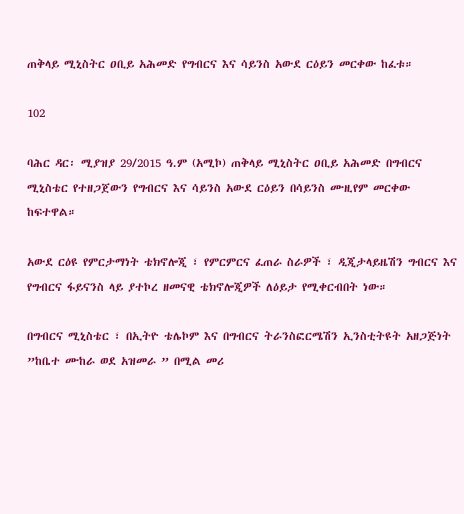ጠቅላይ ሚኒስትር ዐቢይ አሕመድ የግብርና እና ሳይንስ አውደ ርዕይን መርቀው ከፈቱ።

102

ባሕር ዳር፡ ሚያዝያ 29/2015 ዓ.ም (አሚኮ) ጠቅላይ ሚኒስትር ዐቢይ አሕመድ በግብርና ሚኒስቴር የተዘጋጀውን የግብርና እና ሳይንስ አውደ ርዕይን በሳይንስ ሙዚየም መርቀው ከፍተዋል።

አውደ ርዕዩ የምርታማነት ቴክኖሎጂ ፣ የምርምርና ፈጠራ ስራዎች ፣ ዲጂታላይዜሽን ግብርና እና የግብርና ፋይናንስ ላይ ያተኮረ ዘመናዊ ቴክኖሎጂዎች ለዕይታ የሚቀርብበት ነው።

በግብርና ሚኒስቴር ፣ በኢትዮ ቴሌኮም እና በግብርና ትራንስፎርሜሽን ኢንስቲትዩት አዘጋጅነት ”ከቤተ ሙከራ ወደ አዝመራ ” በሚል መሪ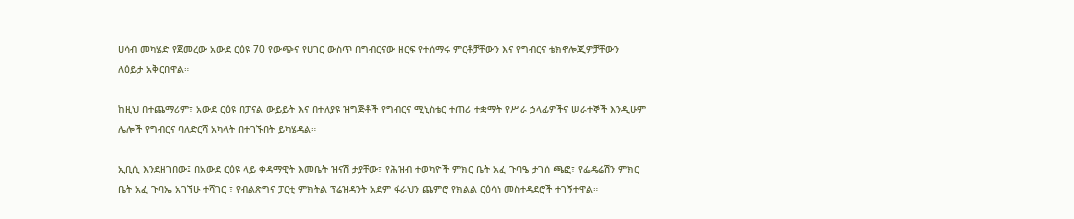ሀሳብ መካሄድ የጀመረው አውደ ርዕዩ 70 የውጭና የሀገር ውስጥ በግብርናው ዘርፍ የተሰማሩ ምርቶቻቸውን እና የግብርና ቴክኖሎጂዎቻቸውን ለዕይታ አቅርበዋል።

ከዚህ በተጨማሪም፣ አውደ ርዕዩ በፓናል ውይይት እና በተለያዩ ዝግጅቶች የግብርና ሚኒስቴር ተጠሪ ተቋማት የሥራ ኃላፊዎችና ሠራተኞች እንዲሁም ሌሎች የግብርና ባለድርሻ አካላት በተገኙበት ይካሄዳል።

ኢቢሲ እንደዘገበው፤ በአውደ ርዕዩ ላይ ቀዳማዊት እመቤት ዝናሽ ታያቸው፣ የሕዝብ ተወካዮች ምክር ቤት አፈ ጉባዔ ታገሰ ጫፎ፣ የፌዴሬሽን ምክር ቤት አፈ ጉባኤ አገኘሁ ተሻገር ፣ የብልጽግና ፓርቲ ምክትል ፕሬዝዳንት አደም ፋራህን ጨምሮ የክልል ርዕሳነ መስተዳደሮች ተገኝተዋል።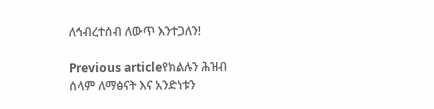ለኅብረተሰብ ለውጥ እንተጋለን!

Previous articleየክልሉን ሕዝብ ሰላም ለማፅናት እና አንድነቱን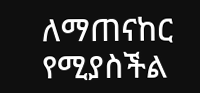ለማጠናከር የሚያስችል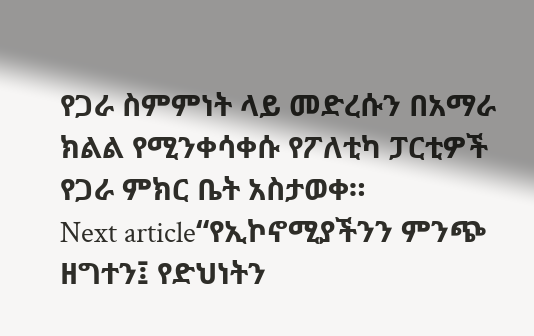የጋራ ስምምነት ላይ መድረሱን በአማራ ክልል የሚንቀሳቀሱ የፖለቲካ ፓርቲዎች የጋራ ምክር ቤት አስታወቀ።
Next article“የኢኮኖሚያችንን ምንጭ ዘግተን፤ የድህነትን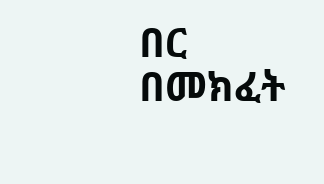በር በመክፈት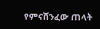የምናሸንፈው ጠላት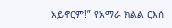አይኖርም!” የአማራ ክልል ርእሰ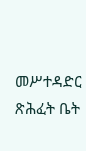መሥተዳድር ጽሕፈት ቤት